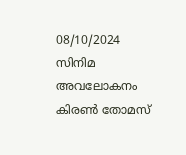08/10/2024
സിനിമ അവലോകനം
കിരൺ തോമസ്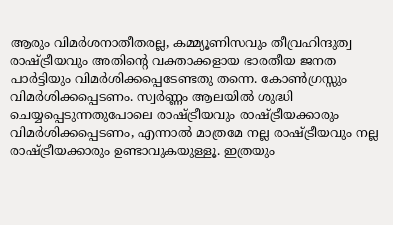ആരും വിമർശനാതീതരല്ല, കമ്മ്യൂണിസവും തീവ്രഹിന്ദുത്വ രാഷ്ട്രീയവും അതിന്റെ വക്താക്കളായ ഭാരതീയ ജനത പാർട്ടിയും വിമർശിക്കപ്പെടേണ്ടതു തന്നെ. കോൺഗ്രസ്സും വിമർശിക്കപ്പെടണം. സ്വർണ്ണം ആലയിൽ ശുദ്ധി ചെയ്യപ്പെടുന്നതുപോലെ രാഷ്ട്രീയവും രാഷ്ട്രീയക്കാരും വിമർശിക്കപ്പെടണം, എന്നാൽ മാത്രമേ നല്ല രാഷ്ട്രീയവും നല്ല രാഷ്ട്രീയക്കാരും ഉണ്ടാവുകയുള്ളൂ. ഇത്രയും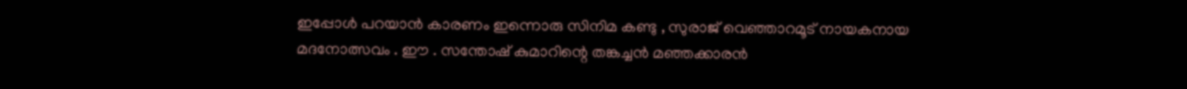ഇപ്പോൾ പറയാൻ കാരണം ഇന്നൊരു സിനിമ കണ്ടു , സുരാജ് വെഞ്ഞാറമൂട് നായകനായ മദനോത്സവം . ഈ . സന്തോഷ് കുമാറിന്റെ തങ്കച്ചൻ മഞ്ഞക്കാരൻ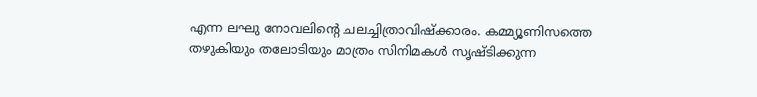എന്ന ലഘു നോവലിന്റെ ചലച്ചിത്രാവിഷ്ക്കാരം. കമ്മ്യൂണിസത്തെ തഴുകിയും തലോടിയും മാത്രം സിനിമകൾ സൃഷ്ടിക്കുന്ന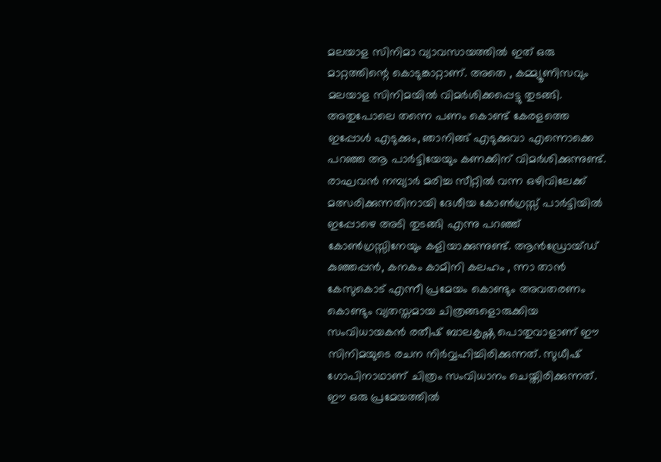മലയാള സിനിമാ വ്യാവസായത്തിൽ ഇത് ഒരു മാറ്റത്തിന്റെ കൊടുങ്കാറ്റാണ്. അതെ , കമ്മ്യൂണിസവും മലയാള സിനിമയിൽ വിമർശിക്കപ്പെട്ടു തുടങ്ങി. അതുപോലെ തന്നെ പണം കൊണ്ട് കേരളത്തെ ഇപ്പോൾ എടുക്കും, ഞാനിങ്ങ് എടുക്കുവാ എന്നൊക്കെ പറഞ്ഞ ആ പാർട്ടിയേയും കണക്കിന് വിമർശിക്കുന്നുണ്ട്. രാഘവൻ നമ്പ്യാർ മരിച്ച സീറ്റിൽ വന്ന ഒഴിവിലേക്ക് മത്സരിക്കുന്നതിനായി ദേശീയ കോൺഗ്രസ്സ് പാർട്ടിയിൽ ഇപ്പോഴെ അടി തുടങ്ങി എന്നു പറഞ്ഞ് കോൺഗ്രസ്സിനേയും കളിയാക്കുന്നുണ്ട്. ആൻഡ്രോയ്ഡ് കുഞ്ഞപ്പൻ, കനകം കാമിനി കലഹം , ന്നാ താൻ കേസുകൊട് എന്നീ പ്രമേയം കൊണ്ടും അവതരണം കൊണ്ടും വ്യതസ്തമായ ചിത്രങ്ങളൊരുക്കിയ സംവിധായകൻ രതീഷ് ബാലകൃഷ്ണ പൊതുവാളാണ് ഈ സിനിമയുടെ രചന നിർവ്വഹിച്ചിരിക്കുന്നത്. സുധീഷ് ഗോപിനാഥാണ് ചിത്രം സംവിധാനം ചെയ്തിരിക്കുന്നത്. ഈ ഒരു പ്രമേയത്തിൽ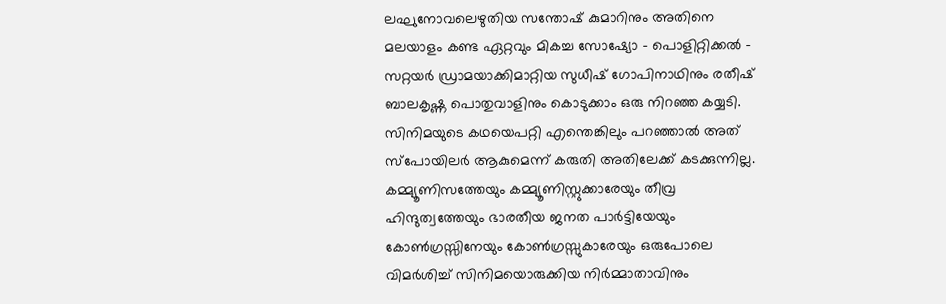ലഘുനോവലെഴുതിയ സന്തോഷ് കുമാറിനും അതിനെ മലയാളം കണ്ട ഏറ്റവും മികച്ച സോഷ്യോ - പൊളിറ്റിക്കൽ - സറ്റയർ ഡ്രാമയാക്കിമാറ്റിയ സുധീഷ് ഗോപിനാഥിനും രതീഷ് ബാലകൃഷ്ണ പൊതുവാളിനും കൊടുക്കാം ഒരു നിറഞ്ഞ കയ്യടി. സിനിമയുടെ കഥയെപറ്റി എന്തെങ്കിലും പറഞ്ഞാൽ അത് സ്പോയിലർ ആകുമെന്ന് കരുതി അതിലേക്ക് കടക്കുന്നില്ല. കമ്മ്യൂണിസത്തേയും കമ്മ്യൂണിസ്റ്റുക്കാരേയും തീവ്ര ഹിന്ദുത്വത്തേയും ഭാരതീയ ജനത പാർട്ടിയേയും കോൺഗ്രസ്സിനേയും കോൺഗ്രസ്സുകാരേയും ഒരുപോലെ വിമർശിച്ച് സിനിമയൊരുക്കിയ നിർമ്മാതാവിനും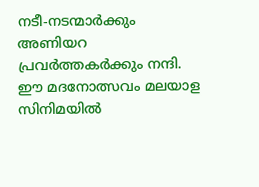നടീ-നടന്മാർക്കും അണിയറ പ്രവർത്തകർക്കും നന്ദി. ഈ മദനോത്സവം മലയാള സിനിമയിൽ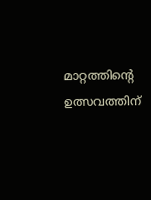മാറ്റത്തിന്റെ ഉത്സവത്തിന്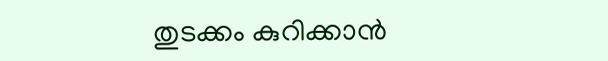തുടക്കം കുറിക്കാൻ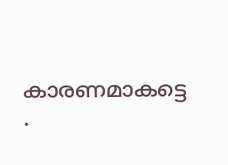കാരണമാകട്ടെ .